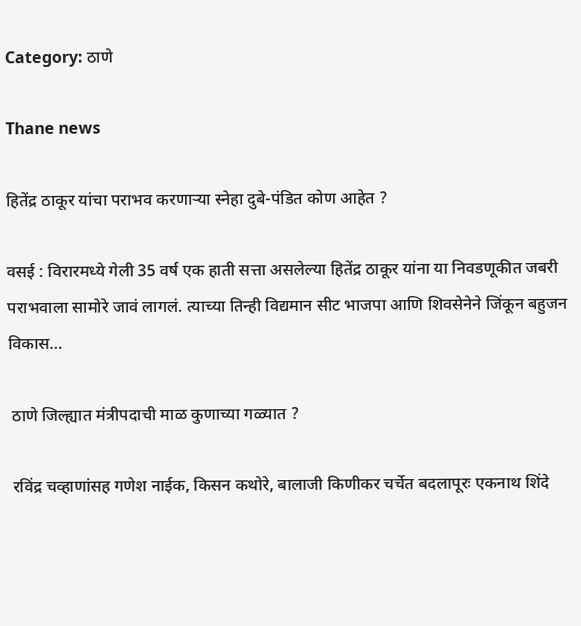Category: ठाणे

Thane news

हितेंद्र ठाकूर यांचा पराभव करणाऱ्या स्नेहा दुबे-पंडित कोण आहेत ?

वसई : विरारमध्ये गेली 35 वर्ष एक हाती सत्ता असलेल्या हितेंद्र ठाकूर यांना या निवडणूकीत जबरी पराभवाला सामोरे जावं लागलं. त्याच्या तिन्ही विद्यमान सीट भाजपा आणि शिवसेनेने जिंकून बहुजन विकास…

 ठाणे जिल्ह्यात मंत्रीपदाची माळ कुणाच्या गळ्यात ?

 रविंद्र चव्हाणांसह गणेश नाईक, किसन कथोरे, बालाजी किणीकर चर्चेत बदलापूरः एकनाथ शिंदे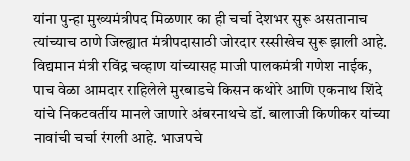यांना पुन्हा मुख्यमंत्रीपद मिळणार का ही चर्चा देशभर सुरू असतानाच त्यांच्याच ठाणे जिल्ह्यात मंत्रीपदासाठी जोरदार रस्सीखेच सुरू झाली आहे. विद्यमान मंत्री रविंद्र चव्हाण यांच्यासह माजी पालकमंत्री गणेश नाईक, पाच वेळा आमदार राहिलेले मुरबाडचे किसन कथोरे आणि एकनाथ शिंदे यांचे निकटवर्तीय मानले जाणारे अंबरनाथचे डॉ. बालाजी किणीकर यांच्या नावांची चर्चा रंगली आहे. भाजपचे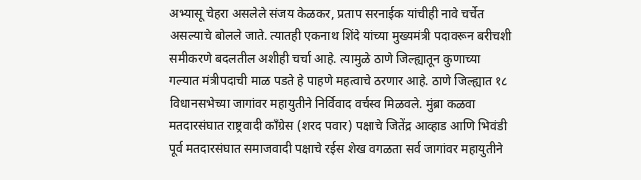अभ्यासू चेहरा असलेले संजय केळकर, प्रताप सरनाईक यांचीही नावे चर्चेत असल्याचे बोलले जाते. त्यातही एकनाथ शिंदे यांच्या मुख्यमंत्री पदावरून बरीचशी समीकरणे बदलतील अशीही चर्चा आहे. त्यामुळे ठाणे जिल्ह्यातून कुणाच्या गल्यात मंत्रीपदाची माळ पडते हे पाहणे महत्वाचे ठरणार आहे. ठाणे जिल्ह्यात १८ विधानसभेच्या जागांवर महायुतीने निर्विवाद वर्चस्व मिळवले. मुंब्रा कळवा मतदारसंघात राष्ट्रवादी कॉंग्रेस (शरद पवार) पक्षाचे जितेंद्र आव्हाड आणि भिवंडी पूर्व मतदारसंघात समाजवादी पक्षाचे रईस शेख वगळता सर्व जागांवर महायुतीने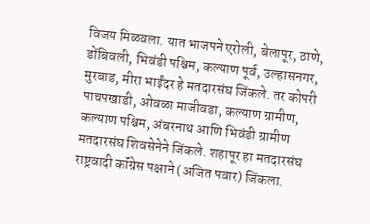विजय मिळवला. यात भाजपने एरोली, बेलापूर, ठाणे, डोंबिवली, भिवंडी पश्चिम, कल्याण पूर्व, उल्हासनगर, मुरबाड, मीरा भाईंदर हे मतदारसंघ जिंकले. तर कोपरी पाचपखाडी, ओवळा माजीवडा, कल्याण ग्रामीण, कल्याण पश्चिम, अंबरनाथ आणि भिवंडी ग्रामीण मतदारसंघ शिवसेनेने जिंकले. शहापूर हा मतदारसंघ राष्ट्रवादी कॉंग्रेस पक्षाने (अजित पवार) जिंकला.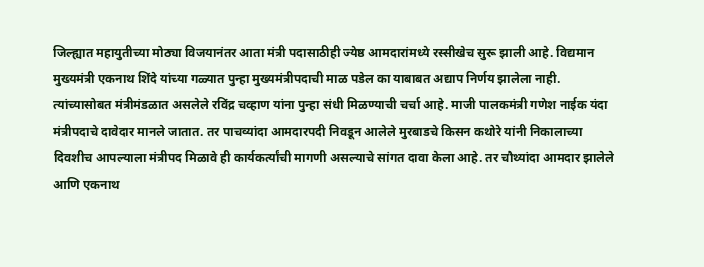जिल्ह्यात महायुतीच्या मोठ्या विजयानंतर आता मंत्री पदासाठीही ज्येष्ठ आमदारांमध्ये रस्सीखेच सुरू झाली आहे. विद्यमान मुख्यमंत्री एकनाथ शिंदे यांच्या गळ्यात पुन्हा मुख्यमंत्रीपदाची माळ पडेल का याबाबत अद्याप निर्णय झालेला नाही. त्यांच्यासोबत मंत्रीमंडळात असलेले रविंद्र चव्हाण यांना पुन्हा संधी मिळण्याची चर्चा आहे. माजी पालकमंत्री गणेश नाईक यंदा मंत्रीपदाचे दावेदार मानले जातात. तर पाचव्यांदा आमदारपदी निवडून आलेले मुरबाडचे किसन कथोरे यांनी निकालाच्या दिवशीच आपल्याला मंत्रीपद मिळावे ही कार्यकर्त्यांची मागणी असल्याचे सांगत दावा केला आहे. तर चौथ्यांदा आमदार झालेले आणि एकनाथ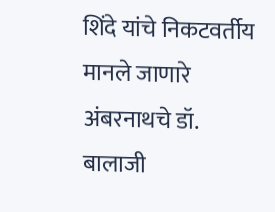शिंदे यांचे निकटवर्तीय मानले जाणारे अंबरनाथचे डॉ. बालाजी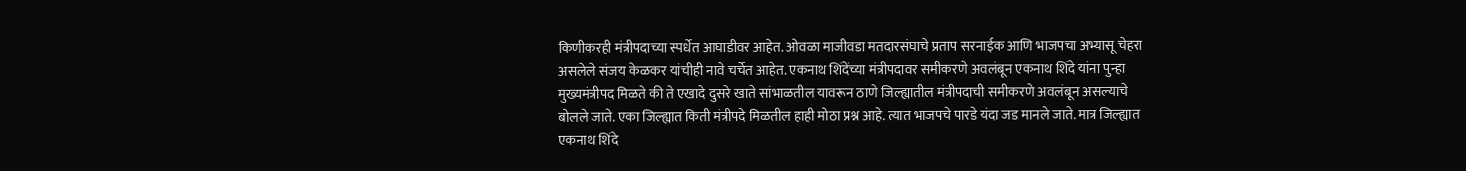किणीकरही मंत्रीपदाच्या स्पर्धेत आघाडीवर आहेत. ओवळा माजीवडा मतदारसंघाचे प्रताप सरनाईक आणि भाजपचा अभ्यासू चेहरा असलेले संजय केळकर यांचीही नावे चर्चेत आहेत. एकनाथ शिंदेंच्या मंत्रीपदावर समीकरणे अवलंबून एकनाथ शिंदे यांना पुन्हा मुख्यमंत्रीपद मिळते की ते एखादे दुसरे खाते सांभाळतील यावरून ठाणे जिल्ह्यातील मंत्रीपदाची समीकरणे अवलंबून असल्याचे बोलले जाते. एका जिल्ह्यात किती मंत्रीपदे मिळतील हाही मोठा प्रश्न आहे. त्यात भाजपचे पारडे यंदा जड मानले जाते. मात्र जिल्ह्यात एकनाथ शिंदे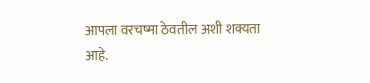आपला वरचष्मा ठेवतील अशी शक्यता आहे.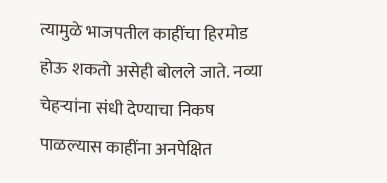त्यामुळे भाजपतील काहींचा हिरमोड होऊ शकतो असेही बोलले जाते. नव्या चेहऱ्यांना संधी देण्याचा निकष पाळल्यास काहींना अनपेक्षित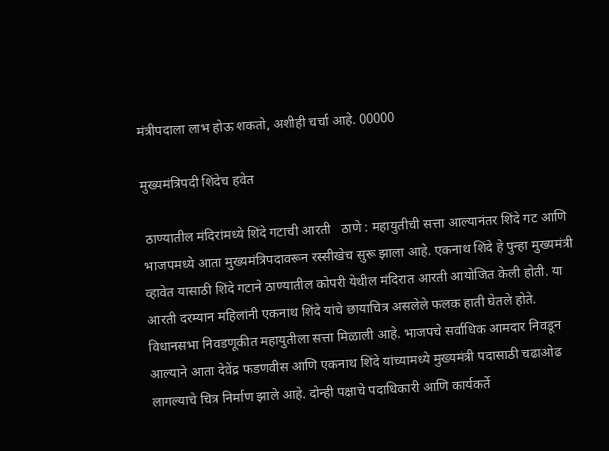मंत्रीपदाला लाभ होऊ शकतो, अशीही चर्चा आहे. 00000

मुख्यमंत्रिपदी शिंदेच हवेत

 ठाण्यातील मंदिरांमध्ये शिंदे गटाची आरती   ठाणे : महायुतीची सत्ता आल्यानंतर शिंदे गट आणि भाजपमध्ये आता मुख्यमंत्रिपदावरून रस्सीखेच सुरू झाला आहे. एकनाथ शिंदे हे पुन्हा मुख्यमंत्री व्हावेत यासाठी शिंदे गटाने ठाण्यातील कोपरी येथील मंदिरात आरती आयोजित केली होती. या आरती दरम्यान महिलांनी एकनाथ शिंदे यांचे छायाचित्र असलेले फलक हाती घेतले होते. विधानसभा निवडणूकीत महायुतीला सत्ता मिळाली आहे. भाजपचे सर्वाधिक आमदार निवडून आल्याने आता देवेंद्र फडणवीस आणि एकनाथ शिंदे यांच्यामध्ये मुख्यमंत्री पदासाठी चढाओढ लागल्याचे चित्र निर्माण झाले आहे. दोन्ही पक्षाचे पदाधिकारी आणि कार्यकर्ते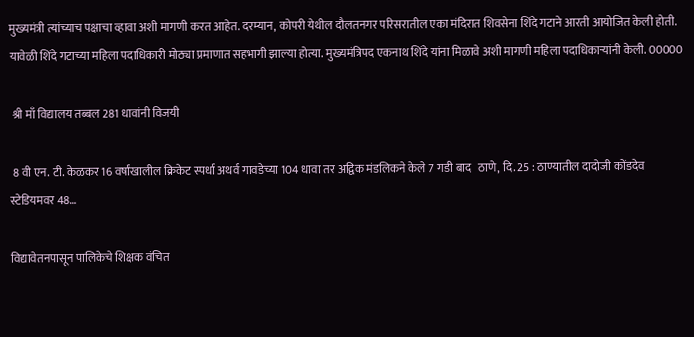मुख्यमंत्री त्यांच्याच पक्षाचा व्हावा अशी मागणी करत आहेत. दरम्यान, कोपरी येथील दौलतनगर परिसरातील एका मंदिरात शिवसेना शिंदे गटाने आरती आयोजित केली होती. यावेळी शिंदे गटाच्या महिला पदाधिकारी मोठ्या प्रमाणात सहभागी झाल्या होत्या. मुख्यमंत्रिपद एकनाथ शिंदे यांना मिळावे अशी मागणी महिला पदाधिकाऱ्यांनी केली. 00000

 श्री माँ विद्यालय तब्बल 281 धावांनी विजयी

 8 वी एन. टी. केळकर 16 वर्षांखालील क्रिकेट स्पर्धा अथर्व गावडेच्या 104 धावा तर अद्विक मंडलिकने केले 7 गडी बाद   ठाणे, दि. 25 : ठाण्यातील दादोजी कोंडदेव स्टेडियमवर 48…

विद्यावेतनपासून पालिकेचे शिक्षक वंचित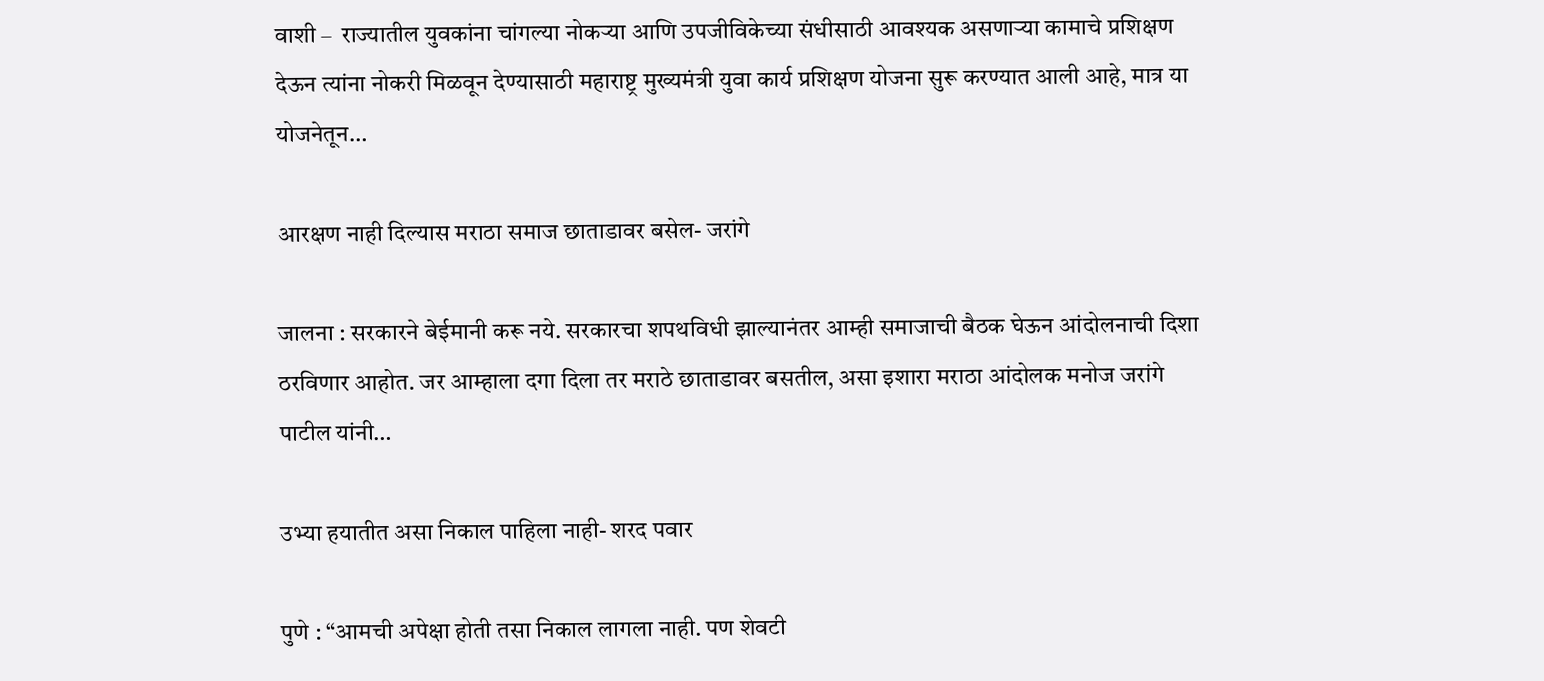वाशी –  राज्यातील युवकांना चांगल्या नोकऱ्या आणि उपजीविकेच्या संधीसाठी आवश्यक असणाऱ्या कामाचे प्रशिक्षण देऊन त्यांना नोकरी मिळवून देण्यासाठी महाराष्ट्र मुख्यमंत्री युवा कार्य प्रशिक्षण योजना सुरू करण्यात आली आहे, मात्र या योजनेतून…

आरक्षण नाही दिल्यास मराठा समाज छाताडावर बसेल- जरांगे

जालना : सरकारने बेईमानी करू नये. सरकारचा शपथविधी झाल्यानंतर आम्ही समाजाची बैठक घेऊन आंदोलनाची दिशा ठरविणार आहोत. जर आम्हाला दगा दिला तर मराठे छाताडावर बसतील, असा इशारा मराठा आंदोलक मनोज जरांगे पाटील यांनी…

उभ्या हयातीत असा निकाल पाहिला नाही- शरद पवार

पुणे : “आमची अपेक्षा होती तसा निकाल लागला नाही. पण शेवटी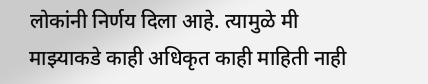लोकांनी निर्णय दिला आहे. त्यामुळे मी माझ्याकडे काही अधिकृत काही माहिती नाही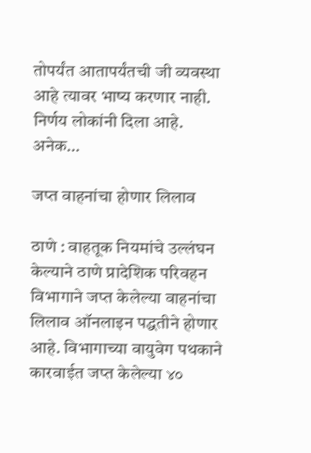तोपर्यंत आतापर्यंतची जी व्यवस्था आहे त्यावर भाष्य करणार नाही. निर्णय लोकांनी दिला आहे. अनेक…

जप्त वाहनांचा होणार लिलाव

ठाणे : वाहतूक नियमांचे उल्लंघन केल्याने ठाणे प्रादेशिक परिवहन विभागाने जप्त केलेल्या वाहनांचा लिलाव ऑनलाइन पद्धतीने होणार आहे. विभागाच्या वायुवेग पथकाने कारवाईत जप्त केलेल्या ४०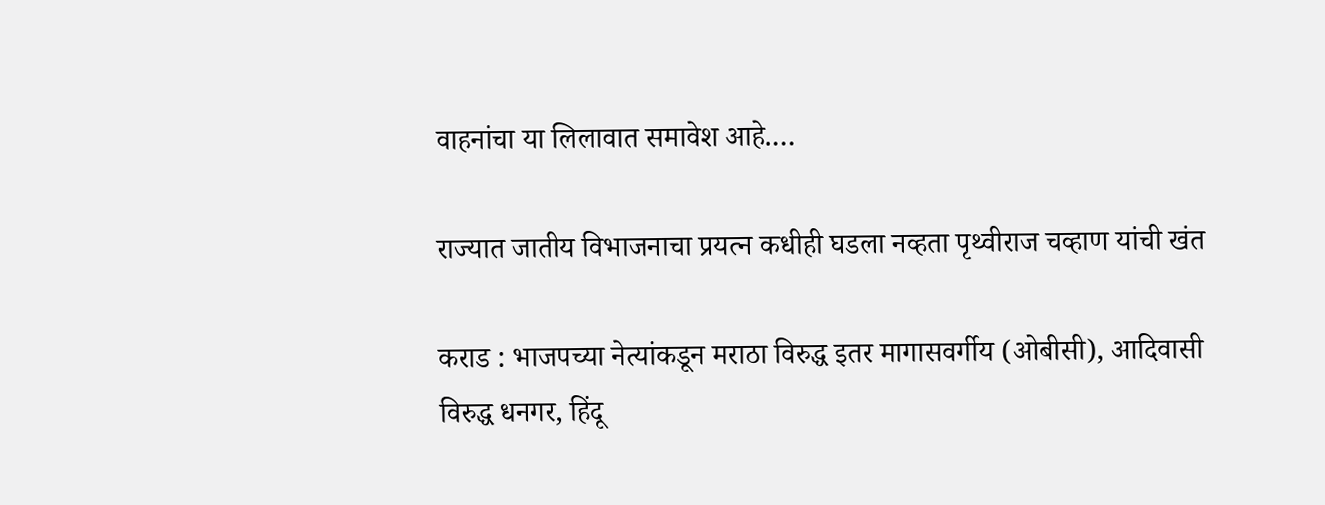वाहनांचा या लिलावात समावेश आहे.…

राज्यात जातीय विभाजनाचा प्रयत्न कधीही घडला नव्हता पृथ्वीराज चव्हाण यांची खंत

कराड : भाजपच्या नेत्यांकडून मराठा विरुद्ध इतर मागासवर्गीय (ओबीसी), आदिवासी विरुद्ध धनगर, हिंदू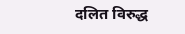दलित विरुद्ध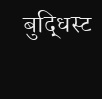बुद्धिस्ट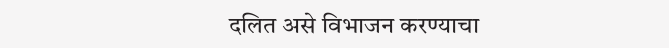दलित असे विभाजन करण्याचा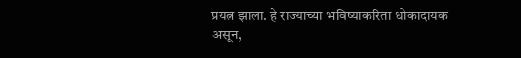प्रयत्न झाला. हे राज्याच्या भविष्याकरिता धोकादायक असून,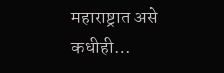महाराष्ट्रात असे कधीही…